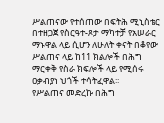ሥልጠናው የተሰጠው በፍትሕ ሚኒስቴር በተዘጋጀ የስርዓተ-ጾታ ማካተቻ የአሠራር ማኑዋል ላይ ሲሆን ለሁለት ቀናት በቆየው ሥልጠና ላይ ከ11 ክልሎች በሕግ ማርቀቅ የስራ ክፍሎች ላይ የሚሰሩ ዐቃብያነ ህጎች ተሳትፈዋል፡፡
የሥልጠና መድረኩ በሕግ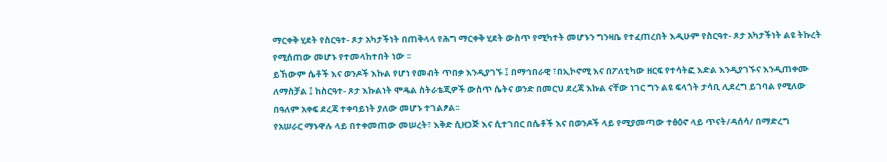ማርቀቅ ሂደት የስርዓተ- ጾታ አካታችነት በጠቅላላ የሕግ ማርቀቅ ሂደት ውስጥ የሚካተት መሆኑን ግንዛቤ የተፈጠረበት እዲሁም የስርዓተ- ጾታ አካታችነት ልዩ ትኩረት የሚሰጠው መሆኑ የተመላከተበት ነው ፡፡
ይኸውም ሴቶች እና ወንዶች እኩል የሆነ የመብት ጥበቃ እንዲያገኙ ፤ በማኅበራዊ ፣በኢኮኖሚ እና በፖለቲካው ዘርፍ የተሳትፎ እድል እንዲያገኙና እንዲጠቀሙ ለማስቻል ፤ ከስርዓተ- ጾታ እኩልነት ሞዴል ስትራቴጂዎች ውስጥ ሴትና ወንድ በመርህ ደረጃ እኩል ናቸው ነገር ግን ልዩ ፍላጎት ታሳቢ ሊደረግ ይገባል የሚለው በዓለም አቀፍ ደረጃ ተቀባይነት ያለው መሆኑ ተገልፆል፡፡
የአሠራር ማኑዋሉ ላይ በተቀመጠው መሠረት፣ እቅድ ሲዘጋጅ እና ሲተገበር በሴቶች እና በወንዶች ላይ የሚያመጣው ተፅዕኖ ላይ ጥናት/ዳሰሳ/ በማድረግ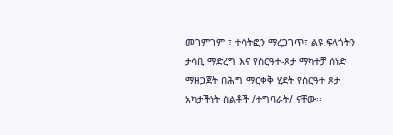መገምገም ፣ ተሳትፎን ማረጋገጥ፣ ልዩ ፍላጎትን ታሳቢ ማድረግ እና የስርዓተ-ጾታ ማካተቻ ሰነድ ማዘጋጀት በሕግ ማርቀቅ ሂደት የስርዓተ ጾታ አካታችነት ስልቶች /ተግባራት/ ናቸው፡፡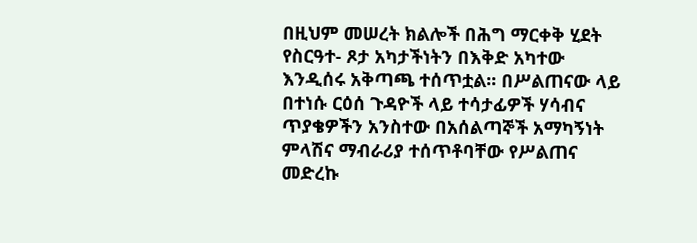በዚህም መሠረት ክልሎች በሕግ ማርቀቅ ሂደት የስርዓተ- ጾታ አካታችነትን በእቅድ አካተው እንዲሰሩ አቅጣጫ ተሰጥቷል፡፡ በሥልጠናው ላይ በተነሱ ርዕሰ ጉዳዮች ላይ ተሳታፊዎች ሃሳብና ጥያቄዎችን አንስተው በአሰልጣኞች አማካኝነት ምላሽና ማብራሪያ ተሰጥቶባቸው የሥልጠና መድረኩ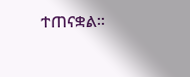ተጠናቋል፡፡